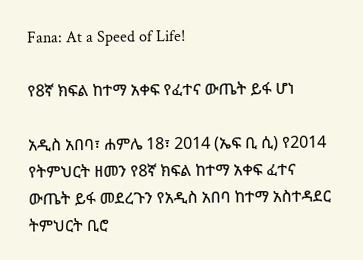Fana: At a Speed of Life!

የ8ኛ ክፍል ከተማ አቀፍ የፈተና ውጤት ይፋ ሆነ

አዲስ አበባ፣ ሐምሌ 18፣ 2014 (ኤፍ ቢ ሲ) የ2014 የትምህርት ዘመን የ8ኛ ክፍል ከተማ አቀፍ ፈተና ውጤት ይፋ መደረጉን የአዲስ አበባ ከተማ አስተዳደር ትምህርት ቢሮ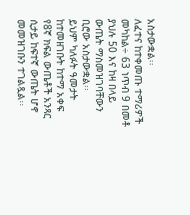አስታውቋል፡፡
ለፈተና ከተቀመጡ ተማሪዎች መካከል÷ 63 ነጥብ 9 በመቶ ያህሉ 50 እና ከዛ በላይ ውጤት ማስመዝገባቸውን ቢሮው አስታውቋል፡፡
ይህም ካለፉት ዓመታት ከተመዘገቡት ከተማ አቀፍ የ8ኛ ክፍል ውጤቶች አንጻር ሲታይ ከፍተኛ ውጤት ሆኖ መመዝገቡን ተገልጿል፡፡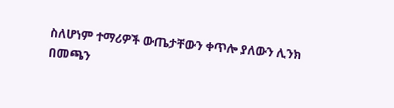ስለሆነም ተማሪዎች ውጤታቸውን ቀጥሎ ያለውን ሊንክ በመጫን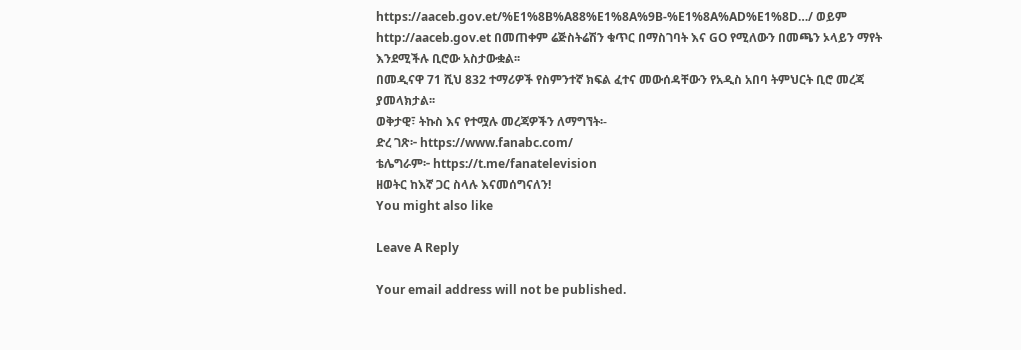https://aaceb.gov.et/%E1%8B%A88%E1%8A%9B-%E1%8A%AD%E1%8D…/ ወይም http://aaceb.gov.et በመጠቀም ሬጅስትሬሽን ቁጥር በማስገባት እና GO የሚለውን በመጫን ኦላይን ማየት እንደሚችሉ ቢሮው አስታውቋል፡፡
በመዲናዋ 71 ሺህ 832 ተማሪዎች የስምንተኛ ክፍል ፈተና መውሰዳቸውን የአዲስ አበባ ትምህርት ቢሮ መረጃ ያመላክታል፡፡
ወቅታዊ፣ ትኩስ እና የተሟሉ መረጃዎችን ለማግኘት፡-
ድረ ገጽ፦ https://www.fanabc.com/
ቴሌግራም፦ https://t.me/fanatelevision
ዘወትር ከእኛ ጋር ስላሉ እናመሰግናለን!
You might also like

Leave A Reply

Your email address will not be published.